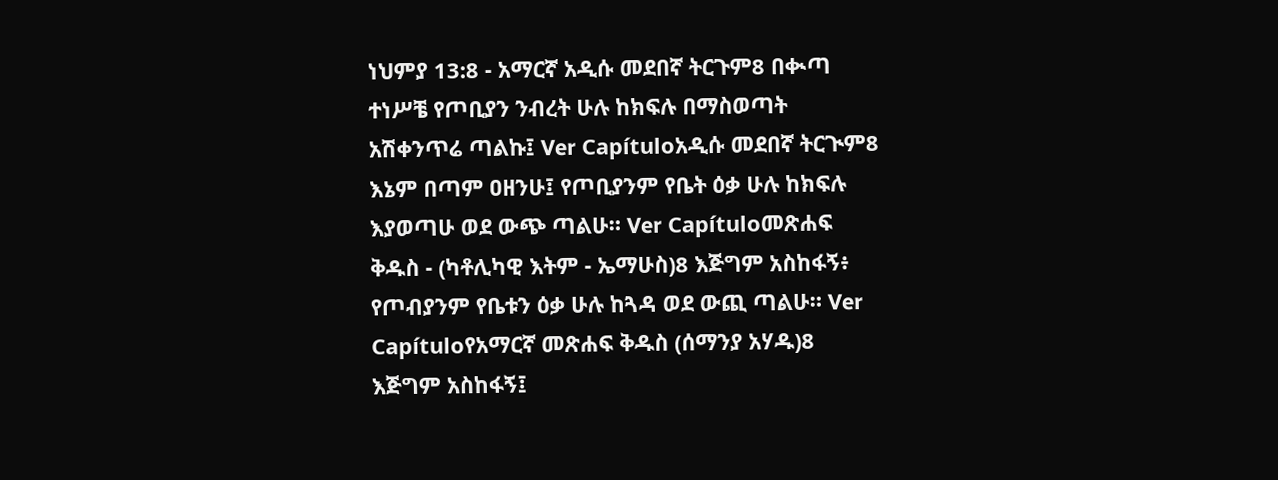ነህምያ 13:8 - አማርኛ አዲሱ መደበኛ ትርጉም8 በቊጣ ተነሥቼ የጦቢያን ንብረት ሁሉ ከክፍሉ በማስወጣት አሽቀንጥሬ ጣልኩ፤ Ver Capítuloአዲሱ መደበኛ ትርጒም8 እኔም በጣም ዐዘንሁ፤ የጦቢያንም የቤት ዕቃ ሁሉ ከክፍሉ እያወጣሁ ወደ ውጭ ጣልሁ። Ver Capítuloመጽሐፍ ቅዱስ - (ካቶሊካዊ እትም - ኤማሁስ)8 እጅግም አስከፋኝ፥ የጦብያንም የቤቱን ዕቃ ሁሉ ከጓዳ ወደ ውጪ ጣልሁ። Ver Capítuloየአማርኛ መጽሐፍ ቅዱስ (ሰማንያ አሃዱ)8 እጅግም አስከፋኝ፤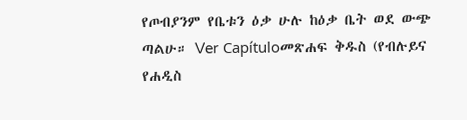የጦብያንም የቤቱን ዕቃ ሁሉ ከዕቃ ቤት ወደ ውጭ ጣልሁ። Ver Capítuloመጽሐፍ ቅዱስ (የብሉይና የሐዲስ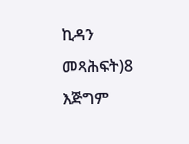ኪዳን መጻሕፍት)8 እጅግም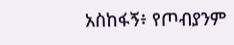አስከፋኝ፥ የጦብያንም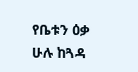የቤቱን ዕቃ ሁሉ ከጓዳ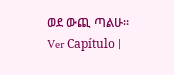ወደ ውጪ ጣልሁ። Ver Capítulo |